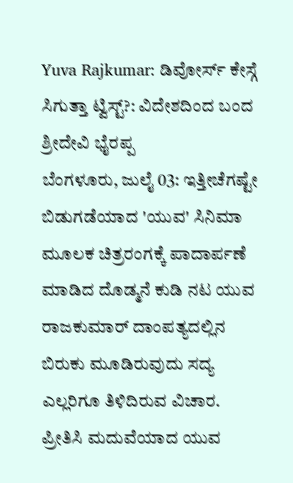Yuva Rajkumar: ಡಿವೋರ್ಸ್ ಕೇಸ್ಗೆ ಸಿಗುತ್ತಾ ಟ್ವಿಸ್ಟ್?: ವಿದೇಶದಿಂದ ಬಂದ ಶ್ರೀದೇವಿ ಭೈರಪ್ಪ
ಬೆಂಗಳೂರು, ಜುಲೈ 03: ಇತ್ತೀಚೆಗಷ್ಟೇ ಬಿಡುಗಡೆಯಾದ 'ಯುವ' ಸಿನಿಮಾ ಮೂಲಕ ಚಿತ್ರರಂಗಕ್ಕೆ ಪಾದಾರ್ಪಣೆ ಮಾಡಿದ ದೊಡ್ಮನೆ ಕುಡಿ ನಟ ಯುವ ರಾಜಕುಮಾರ್ ದಾಂಪತ್ಯದಲ್ಲಿನ ಬಿರುಕು ಮೂಡಿರುವುದು ಸದ್ಯ ಎಲ್ಲರಿಗೂ ತಿಳಿದಿರುವ ವಿಚಾರ.
ಪ್ರೀತಿಸಿ ಮದುವೆಯಾದ ಯುವ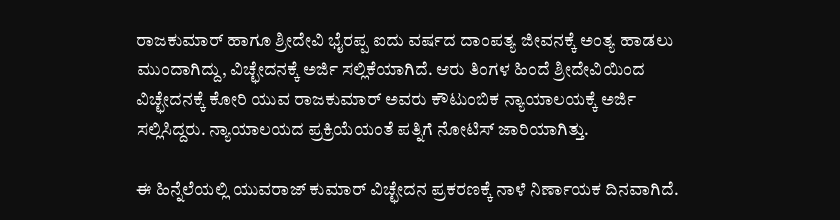ರಾಜಕುಮಾರ್ ಹಾಗೂ ಶ್ರೀದೇವಿ ಭೈರಪ್ಪ ಐದು ವರ್ಷದ ದಾಂಪತ್ಯ ಜೀವನಕ್ಕೆ ಅಂತ್ಯ ಹಾಡಲು ಮುಂದಾಗಿದ್ದು, ವಿಚ್ಛೇದನಕ್ಕೆ ಅರ್ಜಿ ಸಲ್ಲಿಕೆಯಾಗಿದೆ. ಆರು ತಿಂಗಳ ಹಿಂದೆ ಶ್ರೀದೇವಿಯಿಂದ ವಿಚ್ಛೇದನಕ್ಕೆ ಕೋರಿ ಯುವ ರಾಜಕುಮಾರ್ ಅವರು ಕೌಟುಂಬಿಕ ನ್ಯಾಯಾಲಯಕ್ಕೆ ಅರ್ಜಿ ಸಲ್ಲಿಸಿದ್ದರು. ನ್ಯಾಯಾಲಯದ ಪ್ರಕ್ರಿಯೆಯಂತೆ ಪತ್ನಿಗೆ ನೋಟಿಸ್ ಜಾರಿಯಾಗಿತ್ತು.

ಈ ಹಿನ್ನೆಲೆಯಲ್ಲಿ ಯುವರಾಜ್ ಕುಮಾರ್ ವಿಚ್ಛೇದನ ಪ್ರಕರಣಕ್ಕೆ ನಾಳೆ ನಿರ್ಣಾಯಕ ದಿನವಾಗಿದೆ.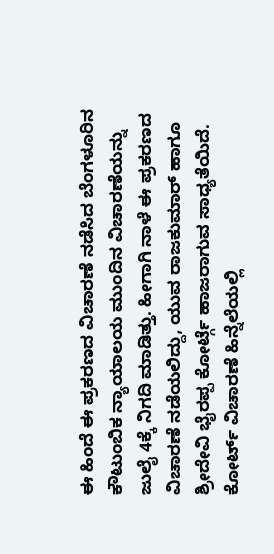ಈ ಹಿಂದೆ ಈ ಪ್ರಕರಣದ ವಿಚಾರಣೆ ನಡೆಸಿದ ಬೆಂಗಳೂರಿನ ಕೌಟುಂಬಿಕ ನ್ಯಾಯಾಲಯ ಮುಂದಿನ ವಿಚಾರಣೆಯನ್ನು ಜುಲೈ 4ಕ್ಕೆ ನಿಗದಿ ಮಾಡಿತ್ತು. ಹೀಗಾಗಿ ನಾಳೆ ಈ ಪ್ರಕರಣದ ವಿಚಾರಣೆ ನಡೆಯಲಿದ್ದು, ಯುವ ರಾಜಕುಮಾರ್ ಹಾಗೂ ಶ್ರೀದೇವಿ ಭೈರಪ್ಪ ಕೋರ್ಟ್ಗೆ ಹಾಜರಾಗುವ ಸಾಧ್ಯತೆಯಿದೆ.
ಕೋರ್ಟ್ ವಿಚಾರಣೆ ಹಿನ್ನೆಲೆಯಲ್ಲಿ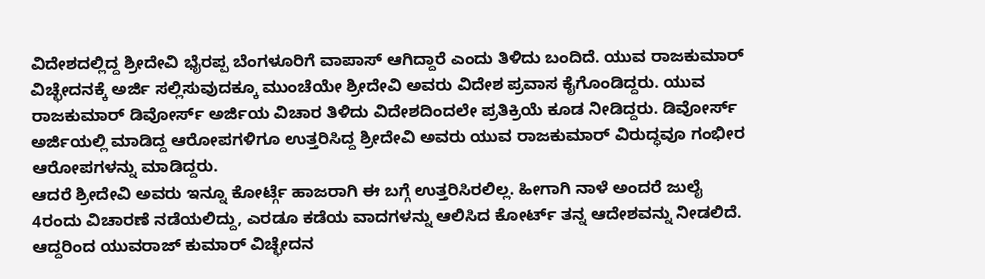ವಿದೇಶದಲ್ಲಿದ್ದ ಶ್ರೀದೇವಿ ಭೈರಪ್ಪ ಬೆಂಗಳೂರಿಗೆ ವಾಪಾಸ್ ಆಗಿದ್ದಾರೆ ಎಂದು ತಿಳಿದು ಬಂದಿದೆ. ಯುವ ರಾಜಕುಮಾರ್ ವಿಚ್ಛೇದನಕ್ಕೆ ಅರ್ಜಿ ಸಲ್ಲಿಸುವುದಕ್ಕೂ ಮುಂಚೆಯೇ ಶ್ರೀದೇವಿ ಅವರು ವಿದೇಶ ಪ್ರವಾಸ ಕೈಗೊಂಡಿದ್ದರು. ಯುವ ರಾಜಕುಮಾರ್ ಡಿವೋರ್ಸ್ ಅರ್ಜಿಯ ವಿಚಾರ ತಿಳಿದು ವಿದೇಶದಿಂದಲೇ ಪ್ರತಿಕ್ರಿಯೆ ಕೂಡ ನೀಡಿದ್ದರು. ಡಿವೋರ್ಸ್ ಅರ್ಜಿಯಲ್ಲಿ ಮಾಡಿದ್ದ ಆರೋಪಗಳಿಗೂ ಉತ್ತರಿಸಿದ್ದ ಶ್ರೀದೇವಿ ಅವರು ಯುವ ರಾಜಕುಮಾರ್ ವಿರುದ್ಧವೂ ಗಂಭೀರ ಆರೋಪಗಳನ್ನು ಮಾಡಿದ್ದರು.
ಆದರೆ ಶ್ರೀದೇವಿ ಅವರು ಇನ್ನೂ ಕೋರ್ಟ್ಗೆ ಹಾಜರಾಗಿ ಈ ಬಗ್ಗೆ ಉತ್ತರಿಸಿರಲಿಲ್ಲ. ಹೀಗಾಗಿ ನಾಳೆ ಅಂದರೆ ಜುಲೈ 4ರಂದು ವಿಚಾರಣೆ ನಡೆಯಲಿದ್ದು, ಎರಡೂ ಕಡೆಯ ವಾದಗಳನ್ನು ಆಲಿಸಿದ ಕೋರ್ಟ್ ತನ್ನ ಆದೇಶವನ್ನು ನೀಡಲಿದೆ. ಆದ್ದರಿಂದ ಯುವರಾಜ್ ಕುಮಾರ್ ವಿಚ್ಛೇದನ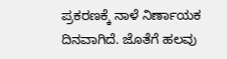ಪ್ರಕರಣಕ್ಕೆ ನಾಳೆ ನಿರ್ಣಾಯಕ ದಿನವಾಗಿದೆ. ಜೊತೆಗೆ ಹಲವು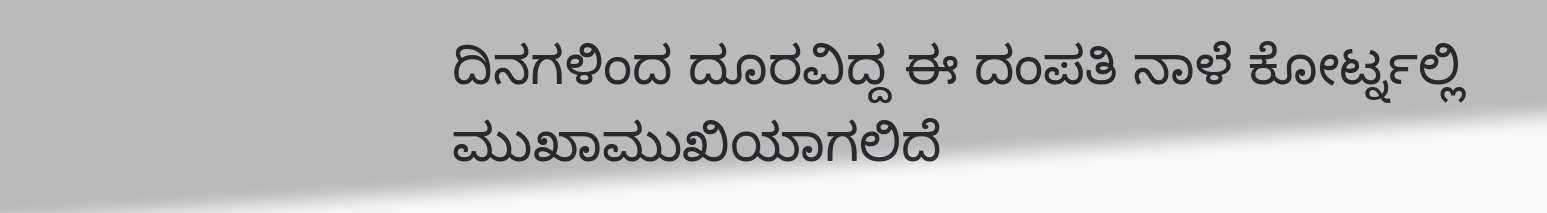ದಿನಗಳಿಂದ ದೂರವಿದ್ದ ಈ ದಂಪತಿ ನಾಳೆ ಕೋರ್ಟ್ನಲ್ಲಿ ಮುಖಾಮುಖಿಯಾಗಲಿದೆ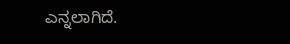ಎನ್ನಲಾಗಿದೆ.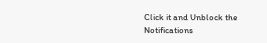Click it and Unblock the Notifications